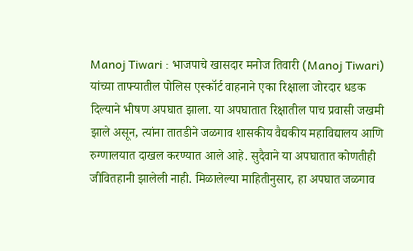Manoj Tiwari : भाजपाचे खासदार मनोज तिवारी (Manoj Tiwari) यांच्या ताफ्यातील पोलिस एस्कॉर्ट वाहनाने एका रिक्षाला जोरदार धडक दिल्याने भीषण अपघात झाला. या अपघातात रिक्षातील पाच प्रवासी जखमी झाले असून, त्यांना तातडीने जळगाव शासकीय वैद्यकीय महाविद्यालय आणि रुग्णालयात दाखल करण्यात आले आहे. सुदैवाने या अपघातात कोणतीही जीवितहानी झालेली नाही. मिळालेल्या माहितीनुसार, हा अपघात जळगाव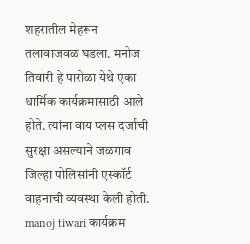शहरातील मेहरून तलावाजवळ घडला. मनोज तिवारी हे पारोळा येथे एका धार्मिक कार्यक्रमासाठी आले होते. त्यांना वाय प्लस दर्जाची सुरक्षा असल्याने जळगाव जिल्हा पोलिसांनी एस्कॉर्ट वाहनाची व्यवस्था केली होती. manoj tiwari कार्यक्रम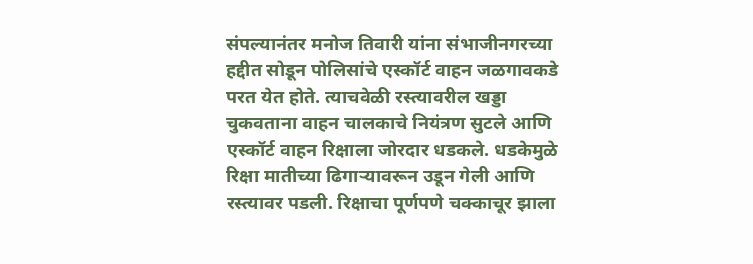संपल्यानंतर मनोज तिवारी यांना संभाजीनगरच्या हद्दीत सोडून पोलिसांचे एस्कॉर्ट वाहन जळगावकडे परत येत होते. त्याचवेळी रस्त्यावरील खड्डा चुकवताना वाहन चालकाचे नियंत्रण सुटले आणि एस्कॉर्ट वाहन रिक्षाला जोरदार धडकले. धडकेमुळे रिक्षा मातीच्या ढिगाऱ्यावरून उडून गेली आणि रस्त्यावर पडली. रिक्षाचा पूर्णपणे चक्काचूर झाला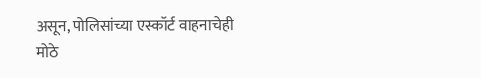असून, पोलिसांच्या एस्कॉर्ट वाहनाचेही मोठे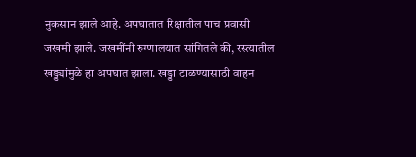नुकसान झाले आहे. अपघातात रिक्षातील पाच प्रवासी जखमी झाले. जखमींनी रुग्णालयात सांगितले की, रस्त्यातील खड्ड्यांमुळे हा अपघात झाला. खड्डा टाळण्यासाठी वाहन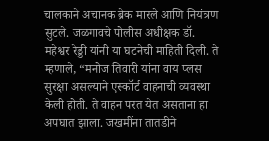चालकाने अचानक ब्रेक मारले आणि नियंत्रण सुटले. जळगावचे पोलीस अधीक्षक डॉ. महेश्वर रेड्डी यांनी या घटनेची माहिती दिली. ते म्हणाले, “मनोज तिवारी यांना वाय प्लस सुरक्षा असल्याने एस्कॉर्ट वाहनाची व्यवस्था केली होती. ते वाहन परत येत असताना हा अपघात झाला. जखमींना तातडीने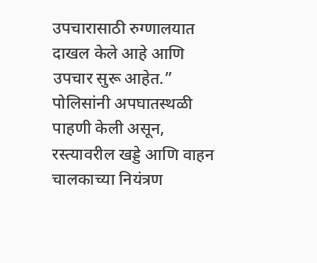उपचारासाठी रुग्णालयात दाखल केले आहे आणि उपचार सुरू आहेत.” पोलिसांनी अपघातस्थळी पाहणी केली असून, रस्त्यावरील खड्डे आणि वाहन चालकाच्या नियंत्रण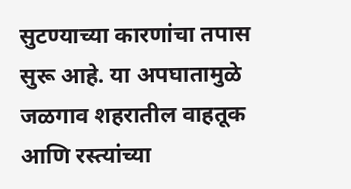सुटण्याच्या कारणांचा तपास सुरू आहे. या अपघातामुळे जळगाव शहरातील वाहतूक आणि रस्त्यांच्या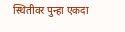स्थितीवर पुन्हा एकदा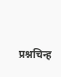प्रश्नचिन्ह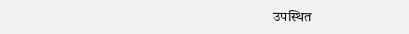उपस्थित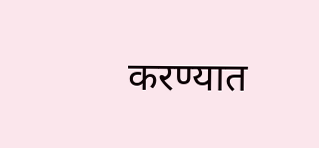करण्यात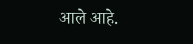आले आहे.